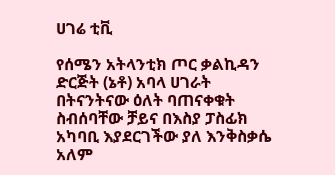ሀገሬ ቲቪ

የሰሜን አትላንቲክ ጦር ቃልኪዳን ድርጅት (ኔቶ) አባላ ሀገራት በትናንትናው ዕለት ባጠናቀቁት ስብሰባቸው ቻይና በእስያ ፓስፊክ አካባቢ እያደርገችው ያለ እንቅስቃሴ አለም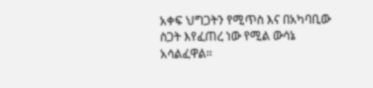አቀፍ ህግጋትን የሚጥስ እና በአካባቢው ስጋት እየፈጠረ ነው የሚል ውሳኔ አሳልፈዋል።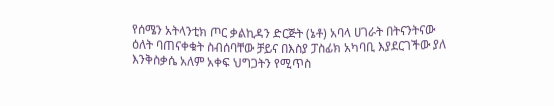የሰሜን አትላንቲክ ጦር ቃልኪዳን ድርጅት (ኔቶ) አባላ ሀገራት በትናንትናው ዕለት ባጠናቀቁት ስብሰባቸው ቻይና በእስያ ፓስፊክ አካባቢ እያደርገችው ያለ እንቅስቃሴ አለም አቀፍ ህግጋትን የሚጥስ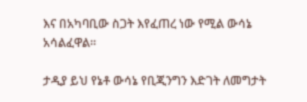እና በአካባቢው ስጋት እየፈጠረ ነው የሚል ውሳኔ አሳልፈዋል።

ታዲያ ይህ የኔቶ ውሳኔ የቢጂንግን እድገት ለመግታት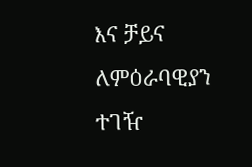እና ቻይና ለምዕራባዊያን ተገዥ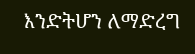እንድትሆን ለማድረግ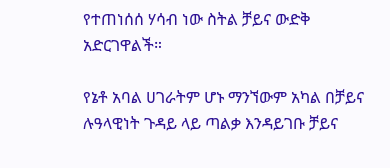የተጠነሰሰ ሃሳብ ነው ስትል ቻይና ውድቅ አድርገዋልች።

የኔቶ አባል ሀገራትም ሆኑ ማንኘውም አካል በቻይና ሉዓላዊነት ጉዳይ ላይ ጣልቃ እንዳይገቡ ቻይና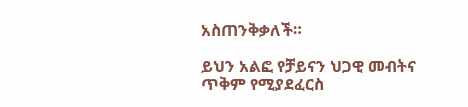አስጠንቅቃለች።

ይህን አልፎ የቻይናን ህጋዊ መብትና ጥቅም የሚያደፈርስ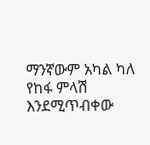ማንኛውም አካል ካለ የከፋ ምላሽ እንደሚጥብቀው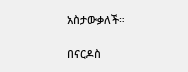አስታውቃለች።

በናርዶስ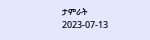ታምራት
2023-07-13